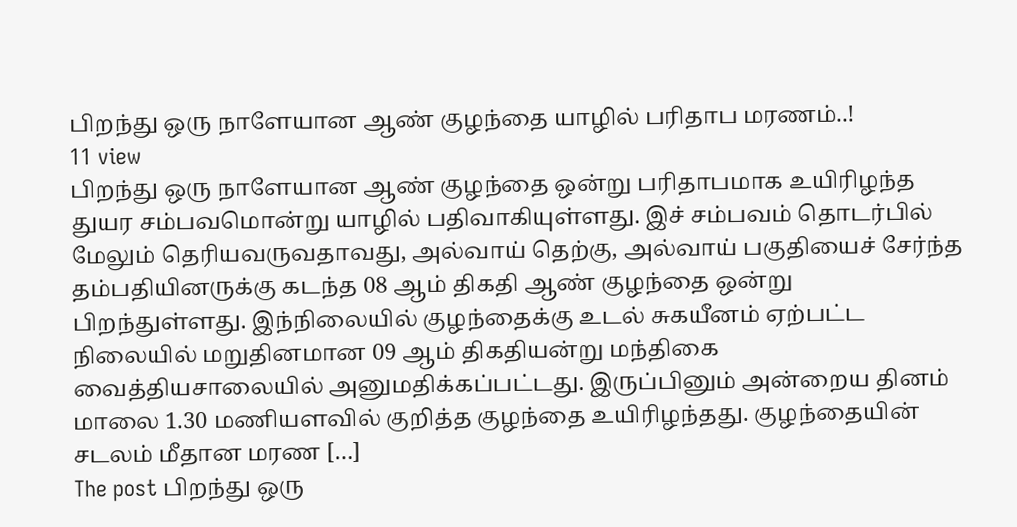பிறந்து ஒரு நாளேயான ஆண் குழந்தை யாழில் பரிதாப மரணம்..!
11 view
பிறந்து ஒரு நாளேயான ஆண் குழந்தை ஒன்று பரிதாபமாக உயிரிழந்த துயர சம்பவமொன்று யாழில் பதிவாகியுள்ளது. இச் சம்பவம் தொடர்பில் மேலும் தெரியவருவதாவது, அல்வாய் தெற்கு, அல்வாய் பகுதியைச் சேர்ந்த தம்பதியினருக்கு கடந்த 08 ஆம் திகதி ஆண் குழந்தை ஒன்று பிறந்துள்ளது. இந்நிலையில் குழந்தைக்கு உடல் சுகயீனம் ஏற்பட்ட நிலையில் மறுதினமான 09 ஆம் திகதியன்று மந்திகை வைத்தியசாலையில் அனுமதிக்கப்பட்டது. இருப்பினும் அன்றைய தினம் மாலை 1.30 மணியளவில் குறித்த குழந்தை உயிரிழந்தது. குழந்தையின் சடலம் மீதான மரண […]
The post பிறந்து ஒரு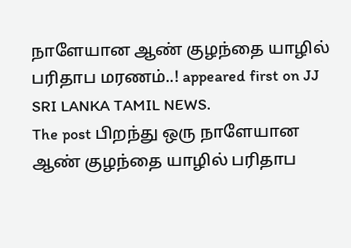நாளேயான ஆண் குழந்தை யாழில் பரிதாப மரணம்..! appeared first on JJ SRI LANKA TAMIL NEWS.
The post பிறந்து ஒரு நாளேயான ஆண் குழந்தை யாழில் பரிதாப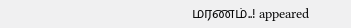மரணம்..! appeared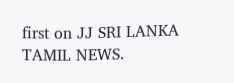first on JJ SRI LANKA TAMIL NEWS.